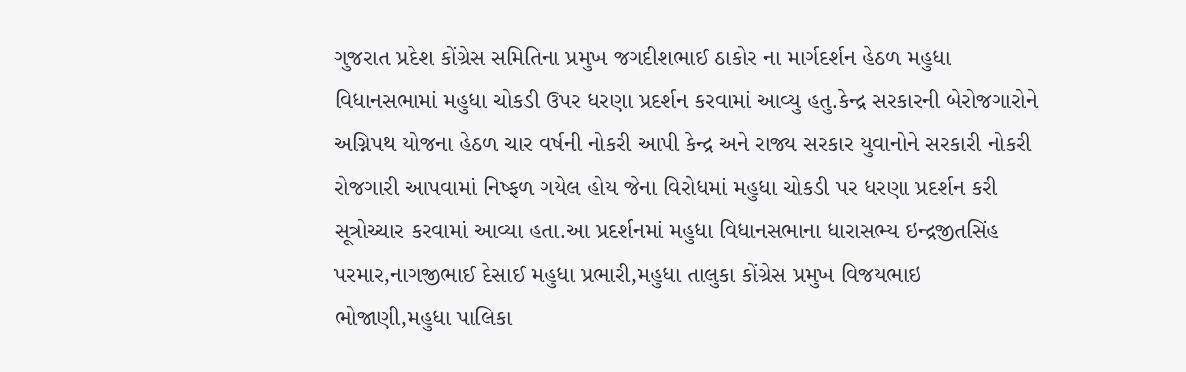ગુજરાત પ્રદેશ કોંગ્રેસ સમિતિના પ્રમુખ જગદીશભાઈ ઠાકોર ના માર્ગદર્શન હેઠળ મહુધા વિધાનસભામાં મહુધા ચોકડી ઉપર ધરણા પ્રદર્શન કરવામાં આવ્યુ હતુ.કેન્દ્ર સરકારની બેરોજગારોને અગ્નિપથ યોજના હેઠળ ચાર વર્ષની નોકરી આપી કેન્દ્ર અને રાજ્ય સરકાર યુવાનોને સરકારી નોકરી રોજગારી આપવામાં નિષ્ફળ ગયેલ હોય જેના વિરોધમાં મહુધા ચોકડી પર ધરણા પ્રદર્શન કરી સૂત્રોચ્ચાર કરવામાં આવ્યા હતા.આ પ્રદર્શનમાં મહુધા વિધાનસભાના ધારાસભ્ય ઇન્દ્રજીતસિંહ પરમાર,નાગજીભાઈ દેસાઈ મહુધા પ્રભારી,મહુધા તાલુકા કોંગ્રેસ પ્રમુખ વિજયભાઇ ભોજાણી,મહુધા પાલિકા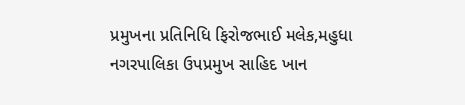પ્રમુખના પ્રતિનિધિ ફિરોજભાઈ મલેક,મહુધા નગરપાલિકા ઉપપ્રમુખ સાહિદ ખાન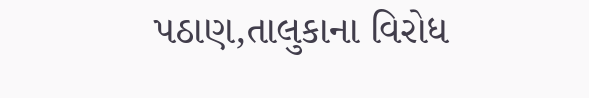પઠાણ,તાલુકાના વિરોધ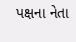પક્ષના નેતા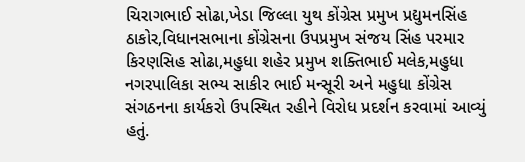ચિરાગભાઈ સોઢા,ખેડા જિલ્લા યુથ કોંગ્રેસ પ્રમુખ પ્રદ્યુમનસિંહ ઠાકોર,વિધાનસભાના કોંગ્રેસના ઉપપ્રમુખ સંજય સિંહ પરમાર કિરણસિહ સોઢા,મહુધા શહેર પ્રમુખ શક્તિભાઈ મલેક,મહુધા નગરપાલિકા સભ્ય સાકીર ભાઈ મન્સૂરી અને મહુધા કોંગ્રેસ સંગઠનના કાર્યકરો ઉપસ્થિત રહીને વિરોધ પ્રદર્શન કરવામાં આવ્યું હતું.